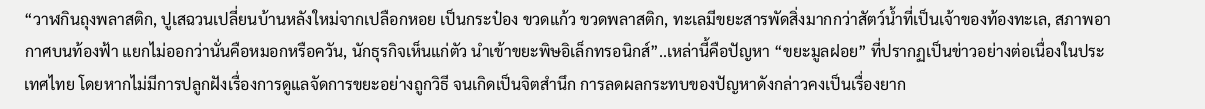“วาฬกินถุงพลาสติก, ปูเสฉวนเปลี่ยนบ้านหลังใหม่จากเปลือกหอย เป็นกระป๋อง ขวดแก้ว ขวดพลาสติก, ทะเลมีขยะสารพัดสิ่งมากกว่าสัตว์น้ำที่เป็นเจ้าของท้องทะเล, สภาพอากาศบนท้องฟ้า แยกไม่ออกว่านั่นคือหมอกหรือควัน, นักธุรกิจเห็นแก่ตัว นำเข้าขยะพิษอิเล็กทรอนิกส์”..เหล่านี้คือปัญหา “ขยะมูลฝอย” ที่ปรากฏเป็นข่าวอย่างต่อเนื่องในประเทศไทย โดยหากไม่มีการปลูกฝังเรื่องการดูแลจัดการขยะอย่างถูกวิธี จนเกิดเป็นจิตสำนึก การลดผลกระทบของปัญหาดังกล่าวคงเป็นเรื่องยาก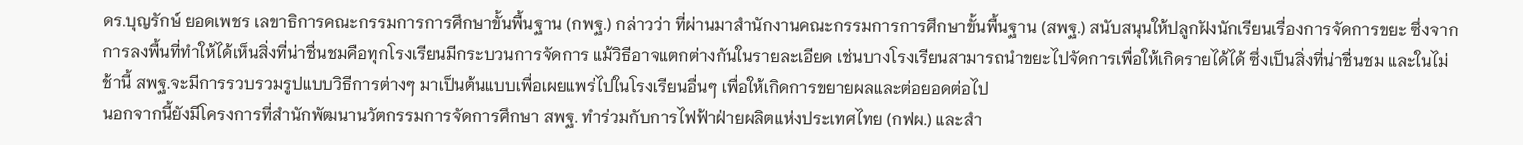ดร.บุญรักษ์ ยอดเพชร เลขาธิการคณะกรรมการการศึกษาขั้นพื้นฐาน (กพฐ.) กล่าวว่า ที่ผ่านมาสำนักงานคณะกรรมการการศึกษาขั้นพื้นฐาน (สพฐ.) สนับสนุนให้ปลูกฝังนักเรียนเรื่องการจัดการขยะ ซึ่งจากการลงพื้นที่ทำให้ได้เห็นสิ่งที่น่าชื่นชมคือทุกโรงเรียนมีกระบวนการจัดการ แม้วิธีอาจแตกต่างกันในรายละเอียด เช่นบางโรงเรียนสามารถนำขยะไปจัดการเพื่อให้เกิดรายได้ได้ ซึ่งเป็นสิ่งที่น่าชื่นชม และในไม่ช้านี้ สพฐ.จะมีการรวบรวมรูปแบบวิธีการต่างๆ มาเป็นต้นแบบเพื่อเผยแพร่ไปในโรงเรียนอื่นๆ เพื่อให้เกิดการขยายผลและต่อยอดต่อไป
นอกจากนี้ยังมีโครงการที่สำนักพัฒนานวัตกรรมการจัดการศึกษา สพฐ. ทำร่วมกับการไฟฟ้าฝ่ายผลิตแห่งประเทศไทย (กฟผ.) และสำ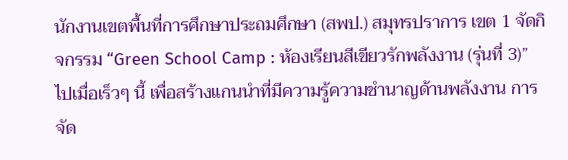นักงานเขตพื้นที่การศึกษาประถมศึกษา (สพป.) สมุทรปราการ เขต 1 จัดกิจกรรม “Green School Camp : ห้องเรียนสีเขียวรักพลังงาน (รุ่นที่ 3)” ไปเมื่อเร็วๆ นี้ เพื่อสร้างแกนนำที่มีความรู้ความชำนาญด้านพลังงาน การจัด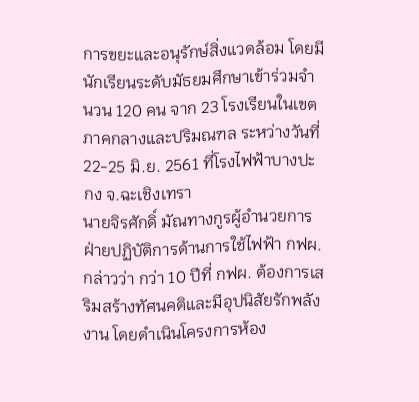การขยะและอนุรักษ์สิ่งแวดล้อม โดยมีนักเรียนระดับมัธยมศึกษาเข้าร่วมจำนวน 120 คน จาก 23 โรงเรียนในเขตภาคกลางและปริมณฑล ระหว่างวันที่ 22-25 มิ.ย. 2561 ที่โรงไฟฟ้าบางปะกง จ.ฉะเชิงเทรา
นายจิรศักดิ์ มัณทางกูรผู้อำนวยการฝ่ายปฏิบัติการด้านการใช้ไฟฟ้า กฟผ. กล่าวว่า กว่า 10 ปีที่ กฟผ. ต้องการเสริมสร้างทัศนคติและมีอุปนิสัยรักพลังงาน โดยดำเนินโครงการห้อง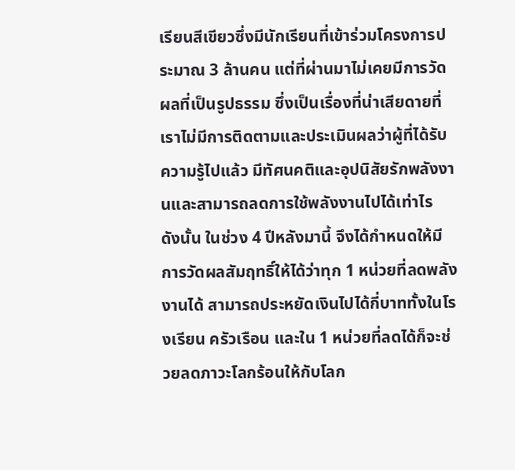เรียนสีเขียวซึ่งมีนักเรียนที่เข้าร่วมโครงการประมาณ 3 ล้านคน แต่ที่ผ่านมาไม่เคยมีการวัดผลที่เป็นรูปธรรม ซึ่งเป็นเรื่องที่น่าเสียดายที่เราไม่มีการติดตามและประเมินผลว่าผู้ที่ได้รับความรู้ไปแล้ว มีทัศนคติและอุปนิสัยรักพลังงานและสามารถลดการใช้พลังงานไปได้เท่าไร
ดังนั้น ในช่วง 4 ปีหลังมานี้ จึงได้กำหนดให้มีการวัดผลสัมฤทธิ์ให้ได้ว่าทุก 1 หน่วยที่ลดพลังงานได้ สามารถประหยัดเงินไปได้กี่บาททั้งในโรงเรียน ครัวเรือน และใน 1 หน่วยที่ลดได้ก็จะช่วยลดภาวะโลกร้อนให้กับโลก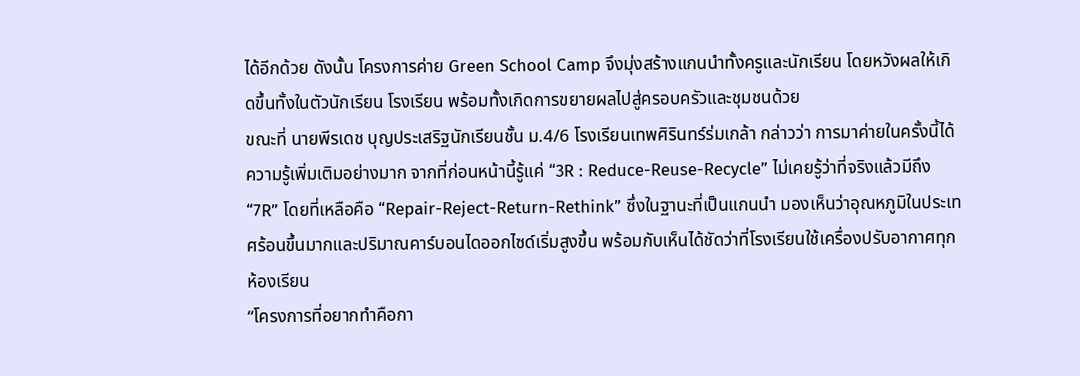ได้อีกด้วย ดังนั้น โครงการค่าย Green School Camp จึงมุ่งสร้างแกนนำทั้งครูและนักเรียน โดยหวังผลให้เกิดขึ้นทั้งในตัวนักเรียน โรงเรียน พร้อมทั้งเกิดการขยายผลไปสู่ครอบครัวและชุมชนด้วย
ขณะที่ นายพีรเดช บุญประเสริฐนักเรียนชั้น ม.4/6 โรงเรียนเทพศิรินทร์ร่มเกล้า กล่าวว่า การมาค่ายในครั้งนี้ได้ความรู้เพิ่มเติมอย่างมาก จากที่ก่อนหน้านี้รู้แค่ “3R : Reduce-Reuse-Recycle” ไม่เคยรู้ว่าที่จริงแล้วมีถึง“7R” โดยที่เหลือคือ “Repair-Reject-Return-Rethink” ซึ่งในฐานะที่เป็นแกนนำ มองเห็นว่าอุณหภูมิในประเทศร้อนขึ้นมากและปริมาณคาร์บอนไดออกไซด์เริ่มสูงขึ้น พร้อมกับเห็นได้ชัดว่าที่โรงเรียนใช้เครื่องปรับอากาศทุกห้องเรียน
“โครงการที่อยากทำคือกา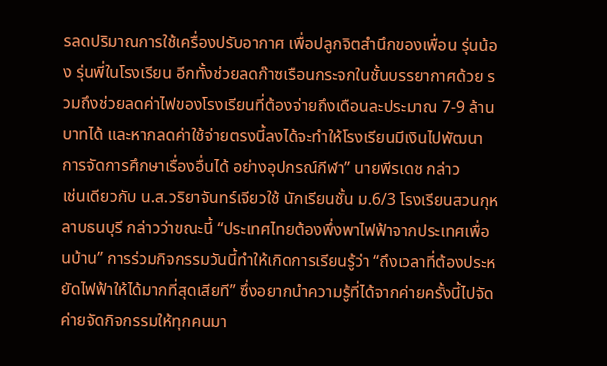รลดปริมาณการใช้เครื่องปรับอากาศ เพื่อปลูกจิตสำนึกของเพื่อน รุ่นน้อง รุ่นพี่ในโรงเรียน อีกทั้งช่วยลดก๊าซเรือนกระจกในชั้นบรรยากาศด้วย รวมถึงช่วยลดค่าไฟของโรงเรียนที่ต้องจ่ายถึงเดือนละประมาณ 7-9 ล้านบาทได้ และหากลดค่าใช้จ่ายตรงนี้ลงได้จะทำให้โรงเรียนมีเงินไปพัฒนาการจัดการศึกษาเรื่องอื่นได้ อย่างอุปกรณ์กีฬา” นายพีรเดช กล่าว
เช่นเดียวกับ น.ส.วริยาจันทร์เจียวใช้ นักเรียนชั้น ม.6/3 โรงเรียนสวนกุหลาบธนบุรี กล่าวว่าขณะนี้ “ประเทศไทยต้องพึ่งพาไฟฟ้าจากประเทศเพื่อนบ้าน” การร่วมกิจกรรมวันนี้ทำให้เกิดการเรียนรู้ว่า “ถึงเวลาที่ต้องประหยัดไฟฟ้าให้ได้มากที่สุดเสียที” ซึ่งอยากนำความรู้ที่ได้จากค่ายครั้งนี้ไปจัดค่ายจัดกิจกรรมให้ทุกคนมา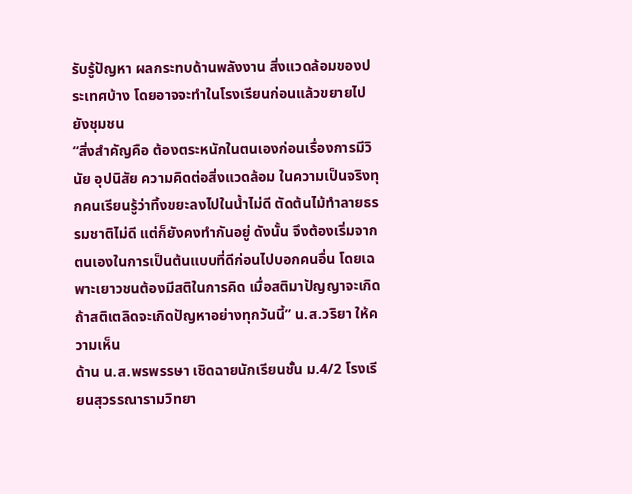รับรู้ปัญหา ผลกระทบด้านพลังงาน สิ่งแวดล้อมของประเทศบ้าง โดยอาจจะทำในโรงเรียนก่อนแล้วขยายไปยังชุมชน
“สิ่งสำคัญคือ ต้องตระหนักในตนเองก่อนเรื่องการมีวินัย อุปนิสัย ความคิดต่อสิ่งแวดล้อม ในความเป็นจริงทุกคนเรียนรู้ว่าทิ้งขยะลงไปในน้ำไม่ดี ตัดต้นไม้ทำลายธรรมชาติไม่ดี แต่ก็ยังคงทำกันอยู่ ดังนั้น จึงต้องเริ่มจากตนเองในการเป็นต้นแบบที่ดีก่อนไปบอกคนอื่น โดยเฉพาะเยาวชนต้องมีสติในการคิด เมื่อสติมาปัญญาจะเกิด ถ้าสติเตลิดจะเกิดปัญหาอย่างทุกวันนี้” น.ส.วริยา ให้ความเห็น
ด้าน น.ส.พรพรรษา เชิดฉายนักเรียนชั้น ม.4/2 โรงเรียนสุวรรณารามวิทยา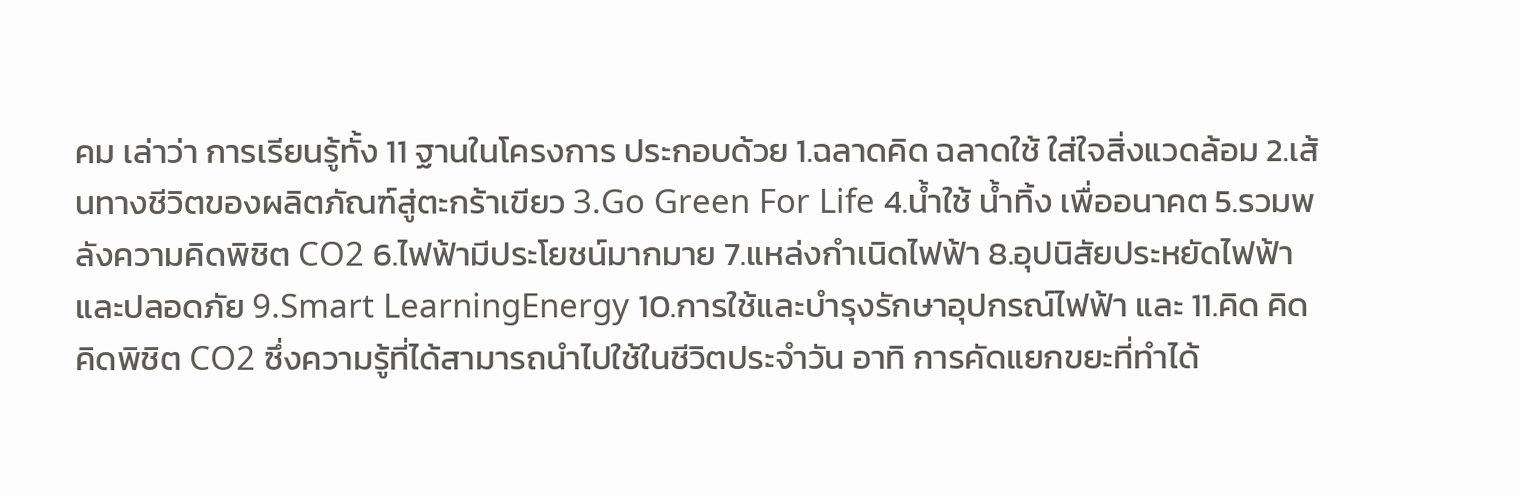คม เล่าว่า การเรียนรู้ทั้ง 11 ฐานในโครงการ ประกอบด้วย 1.ฉลาดคิด ฉลาดใช้ ใส่ใจสิ่งแวดล้อม 2.เส้นทางชีวิตของผลิตภัณฑ์สู่ตะกร้าเขียว 3.Go Green For Life 4.น้ำใช้ น้ำทิ้ง เพื่ออนาคต 5.รวมพลังความคิดพิชิต CO2 6.ไฟฟ้ามีประโยชน์มากมาย 7.แหล่งกำเนิดไฟฟ้า 8.อุปนิสัยประหยัดไฟฟ้าและปลอดภัย 9.Smart LearningEnergy 10.การใช้และบำรุงรักษาอุปกรณ์ไฟฟ้า และ 11.คิด คิด คิดพิชิต CO2 ซึ่งความรู้ที่ได้สามารถนำไปใช้ในชีวิตประจำวัน อาทิ การคัดแยกขยะที่ทำได้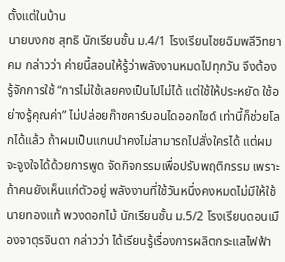ตั้งแต่ในบ้าน
นายบงกช สุทธิ นักเรียนชั้น ม.4/1 โรงเรียนไชยฉิมพลีวิทยาคม กล่าวว่า ค่ายนี้สอนให้รู้ว่าพลังงานหมดไปทุกวัน จึงต้องรู้จักการใช้ “การไม่ใช้เลยคงเป็นไปไม่ได้ แต่ใช้ให้ประหยัด ใช้อย่างรู้คุณค่า” ไม่ปล่อยก๊าซคาร์บอนไดออกไซด์ เท่านี้ก็ช่วยโลกได้แล้ว ถ้าผมเป็นแกนนำคงไม่สามารถไปสั่งใครได้ แต่ผมจะจูงใจได้ด้วยการพูด จัดกิจกรรมเพื่อปรับพฤติกรรม เพราะถ้าคนยังเห็นแก่ตัวอยู่ พลังงานที่ใช้วันหนึ่งคงหมดไม่มีให้ใช้
นายทองแท้ พวงดอกไม้ นักเรียนชั้น ม.5/2 โรงเรียนดอนเมืองจาตุรจินดา กล่าวว่า ได้เรียนรู้เรื่องการผลิตกระแสไฟฟ้า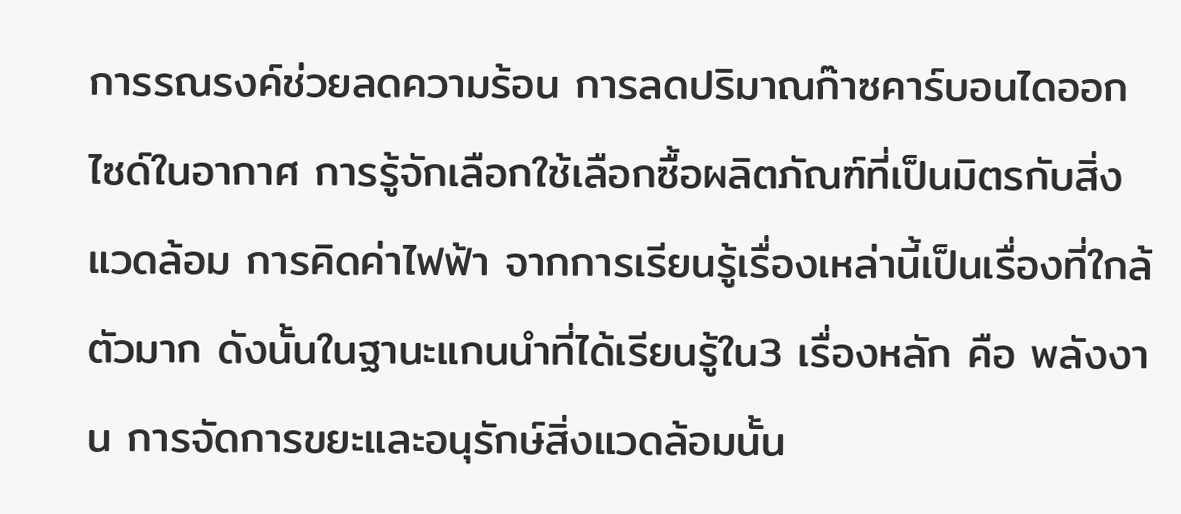การรณรงค์ช่วยลดความร้อน การลดปริมาณก๊าซคาร์บอนไดออกไซด์ในอากาศ การรู้จักเลือกใช้เลือกซื้อผลิตภัณฑ์ที่เป็นมิตรกับสิ่งแวดล้อม การคิดค่าไฟฟ้า จากการเรียนรู้เรื่องเหล่านี้เป็นเรื่องที่ใกล้ตัวมาก ดังนั้นในฐานะแกนนำที่ได้เรียนรู้ใน3 เรื่องหลัก คือ พลังงาน การจัดการขยะและอนุรักษ์สิ่งแวดล้อมนั้น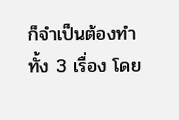ก็จำเป็นต้องทำทั้ง 3 เรื่อง โดย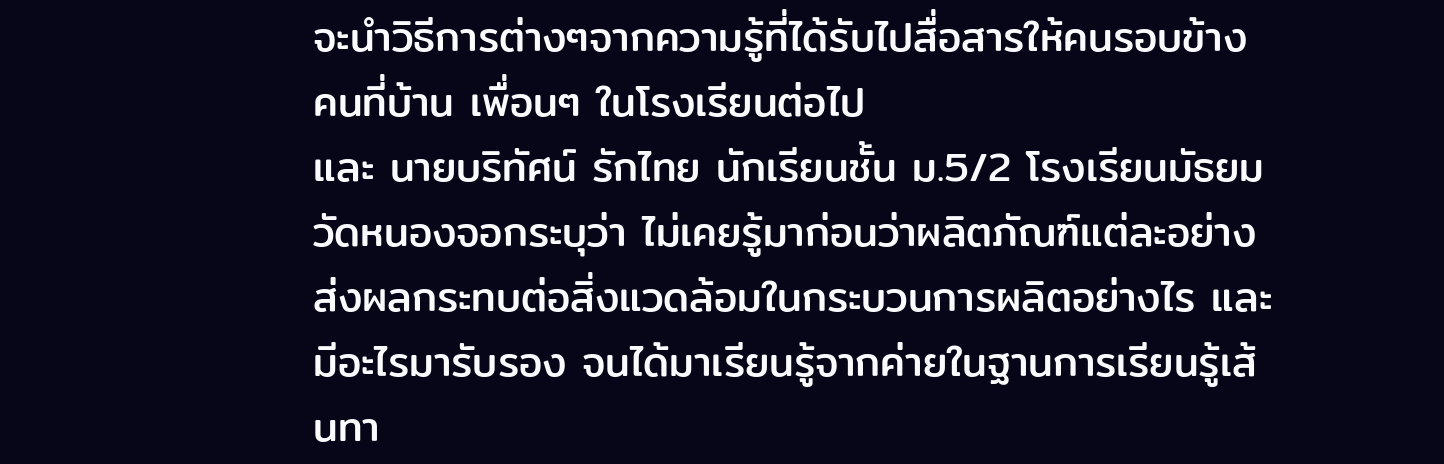จะนำวิธีการต่างๆจากความรู้ที่ได้รับไปสื่อสารให้คนรอบข้าง คนที่บ้าน เพื่อนๆ ในโรงเรียนต่อไป
และ นายบริทัศน์ รักไทย นักเรียนชั้น ม.5/2 โรงเรียนมัธยมวัดหนองจอกระบุว่า ไม่เคยรู้มาก่อนว่าผลิตภัณฑ์แต่ละอย่างส่งผลกระทบต่อสิ่งแวดล้อมในกระบวนการผลิตอย่างไร และมีอะไรมารับรอง จนได้มาเรียนรู้จากค่ายในฐานการเรียนรู้เส้นทา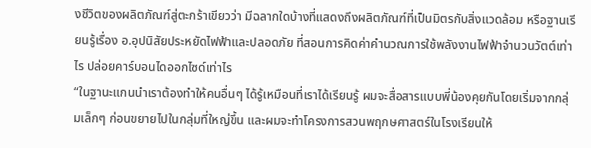งชีวิตของผลิตภัณฑ์สู่ตะกร้าเขียวว่า มีฉลากใดบ้างที่แสดงถึงผลิตภัณฑ์ที่เป็นมิตรกับสิ่งแวดล้อม หรือฐานเรียนรู้เรื่อง อ.อุปนิสัยประหยัดไฟฟ้าและปลอดภัย ที่สอนการคิดค่าคำนวณการใช้พลังงานไฟฟ้าจำนวนวัตต์เท่าไร ปล่อยคาร์บอนไดออกไซด์เท่าไร
“ในฐานะแกนนำเราต้องทำให้คนอื่นๆ ได้รู้เหมือนที่เราได้เรียนรู้ ผมจะสื่อสารแบบพี่น้องคุยกันโดยเริ่มจากกลุ่มเล็กๆ ก่อนขยายไปในกลุ่มที่ใหญ่ขึ้น และผมจะทำโครงการสวนพฤกษศาสตร์ในโรงเรียนให้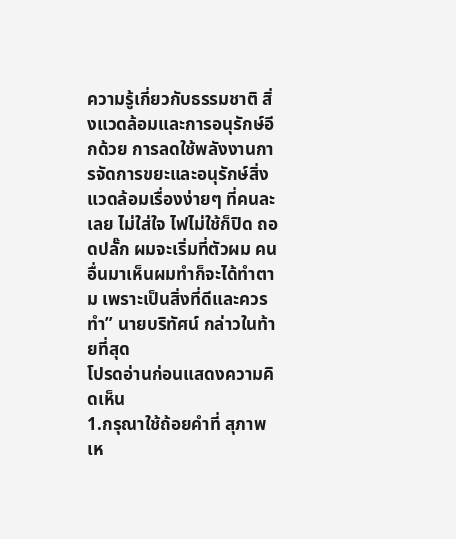ความรู้เกี่ยวกับธรรมชาติ สิ่งแวดล้อมและการอนุรักษ์อีกด้วย การลดใช้พลังงานการจัดการขยะและอนุรักษ์สิ่งแวดล้อมเรื่องง่ายๆ ที่คนละเลย ไม่ใส่ใจ ไฟไม่ใช้ก็ปิด ถอดปลั๊ก ผมจะเริ่มที่ตัวผม คนอื่นมาเห็นผมทำก็จะได้ทำตาม เพราะเป็นสิ่งที่ดีและควรทำ” นายบริทัศน์ กล่าวในท้ายที่สุด
โปรดอ่านก่อนแสดงความคิดเห็น
1.กรุณาใช้ถ้อยคำที่ สุภาพ เห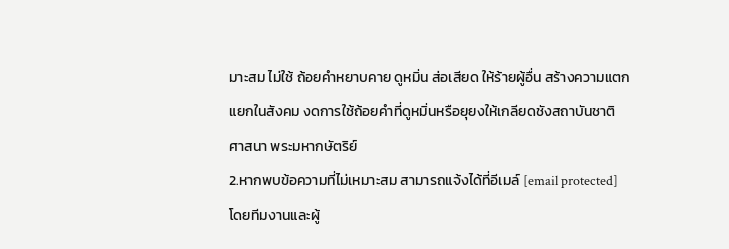มาะสม ไม่ใช้ ถ้อยคำหยาบคาย ดูหมิ่น ส่อเสียด ให้ร้ายผู้อื่น สร้างความแตกแยกในสังคม งดการใช้ถ้อยคำที่ดูหมิ่นหรือยุยงให้เกลียดชังสถาบันชาติ ศาสนา พระมหากษัตริย์
2.หากพบข้อความที่ไม่เหมาะสม สามารถแจ้งได้ที่อีเมล์ [email protected] โดยทีมงานและผู้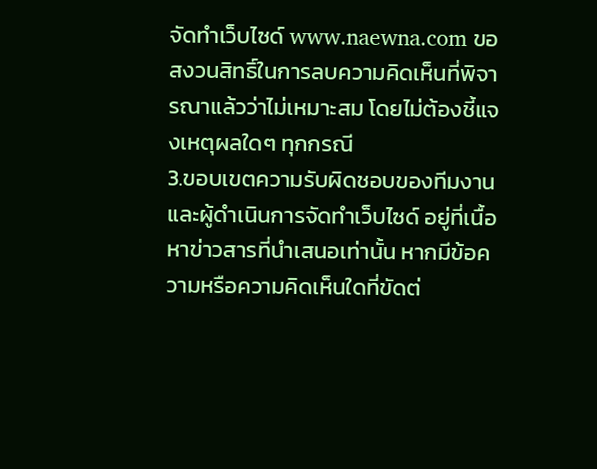จัดทำเว็บไซด์ www.naewna.com ขอสงวนสิทธิ์ในการลบความคิดเห็นที่พิจารณาแล้วว่าไม่เหมาะสม โดยไม่ต้องชี้แจงเหตุผลใดๆ ทุกกรณี
3.ขอบเขตความรับผิดชอบของทีมงานและผู้ดำเนินการจัดทำเว็บไซด์ อยู่ที่เนื้อหาข่าวสารที่นำเสนอเท่านั้น หากมีข้อความหรือความคิดเห็นใดที่ขัดต่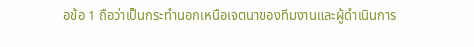อข้อ 1 ถือว่าเป็นกระทำนอกเหนือเจตนาของทีมงานและผู้ดำเนินการ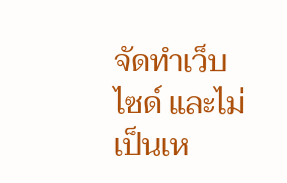จัดทำเว็บไซด์ และไม่เป็นเห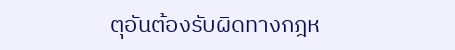ตุอันต้องรับผิดทางกฎห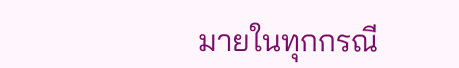มายในทุกกรณี